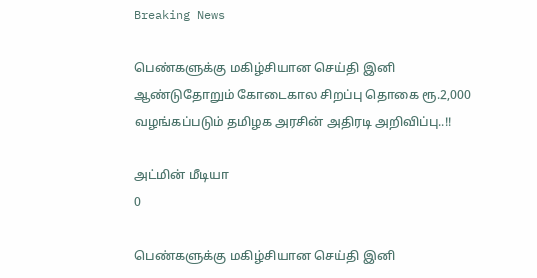Breaking News

பெண்களுக்கு மகிழ்சியான செய்தி இனி ஆண்டுதோறும் கோடைகால சிறப்பு தொகை ரூ.2,000 வழங்கப்படும் தமிழக அரசின் அதிரடி அறிவிப்பு..!!

அட்மின் மீடியா
0

பெண்களுக்கு மகிழ்சியான செய்தி இனி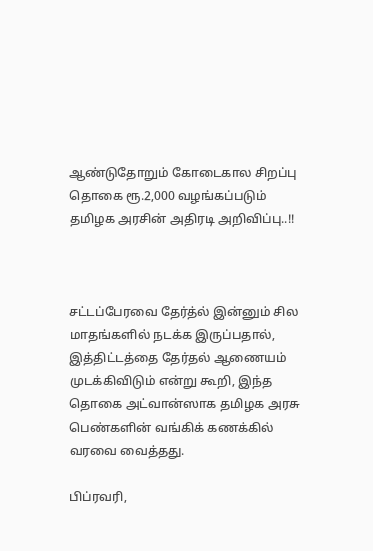ஆண்டுதோறும் கோடைகால சிறப்பு தொகை ரூ.2,000 வழங்கப்படும் தமிழக அரசின் அதிரடி அறிவிப்பு..!!



சட்டப்பேரவை தேர்த்ல் இன்னும் சில மாதங்களில் நடக்க இருப்பதால், இத்திட்டத்தை தேர்தல் ஆணையம் முடக்கிவிடும் என்று கூறி, இந்த தொகை அட்வான்ஸாக தமிழக அரசு பெண்களின் வங்கிக் கணக்கில் வரவை வைத்தது.

பிப்ரவரி,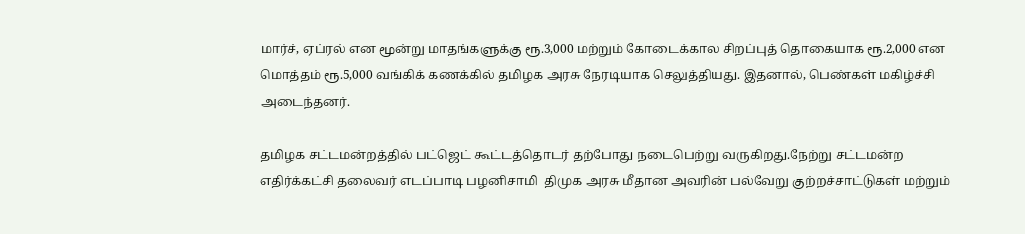மார்ச், ஏப்ரல் என மூன்று மாதங்களுக்கு ரூ.3,000 மற்றும் கோடைக்கால சிறப்புத் தொகையாக ரூ.2,000 என மொத்தம் ரூ.5,000 வங்கிக் கணக்கில் தமிழக அரசு நேரடியாக செலுத்தியது. இதனால், பெண்கள் மகிழ்ச்சி அடைந்தனர்.

தமிழக சட்டமன்றத்தில் பட்ஜெட் கூட்டத்தொடர் தற்போது நடைபெற்று வருகிறது.நேற்று சட்டமன்ற எதிர்க்கட்சி தலைவர் எடப்பாடி பழனிசாமி  திமுக அரசு மீதான அவரின் பல்வேறு குற்றச்சாட்டுகள் மற்றும்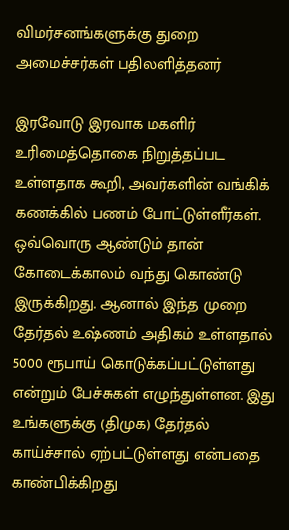விமர்சனங்களுக்கு துறை அமைச்சர்கள் பதிலளித்தனர்

இரவோடு இரவாக மகளிர் உரிமைத்தொகை நிறுத்தப்பட உள்ளதாக கூறி, அவர்களின் வங்கிக் கணக்கில் பணம் போட்டுள்ளீர்கள். ஒவ்வொரு ஆண்டும் தான் கோடைக்காலம் வந்து கொண்டு இருக்கிறது. ஆனால் இந்த முறை தேர்தல் உஷ்ணம் அதிகம் உள்ளதால் 5000 ரூபாய் கொடுக்கப்பட்டுள்ளது என்றும் பேச்சுகள் எழுந்துள்ளன. இது உங்களுக்கு (திமுக) தேர்தல் காய்ச்சால் ஏற்பட்டுள்ளது என்பதை காண்பிக்கிறது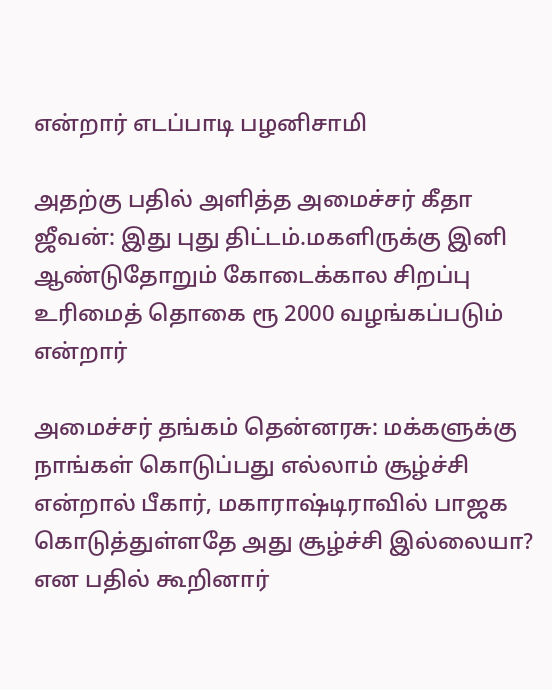என்றார் எடப்பாடி பழனிசாமி

அதற்கு பதில் அளித்த அமைச்சர் கீதா ஜீவன்: இது புது திட்டம்.மகளிருக்கு இனி ஆண்டுதோறும் கோடைக்கால சிறப்பு உரிமைத் தொகை ரூ 2000 வழங்கப்படும் என்றார்

அமைச்சர் தங்கம் தென்னரசு: மக்களுக்கு நாங்கள் கொடுப்பது எல்லாம் சூழ்ச்சி என்றால் பீகார், மகாராஷ்டிராவில் பாஜக கொடுத்துள்ளதே அது சூழ்ச்சி இல்லையா? என பதில் கூறினார்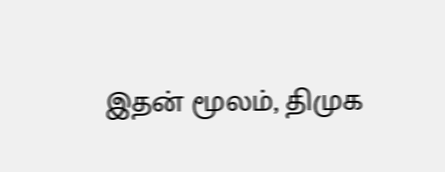இதன் மூலம், திமுக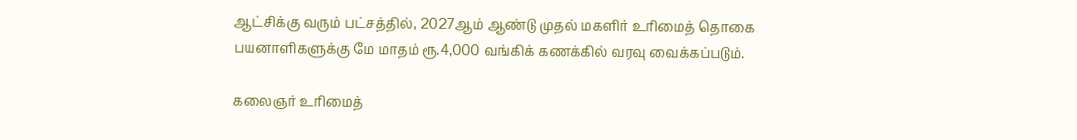ஆட்சிக்கு வரும் பட்சத்தில், 2027ஆம் ஆண்டு முதல் மகளிர் உரிமைத் தொகை பயனாளிகளுக்கு மே மாதம் ரூ.4,000 வங்கிக் கணக்கில் வரவு வைக்கப்படும்.

கலைஞர் உரிமைத்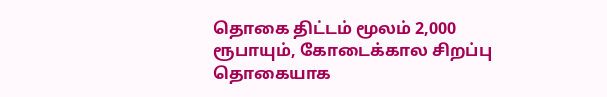தொகை திட்டம் மூலம் 2,000 ரூபாயும், கோடைக்கால சிறப்பு தொகையாக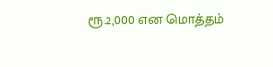ரூ.2,000 என மொத்தம்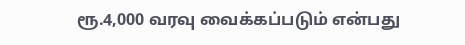ரூ.4,000 வரவு வைக்கப்படும் என்பது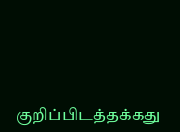குறிப்பிடத்தக்கது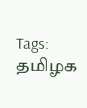Tags: தமிழக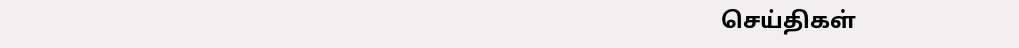செய்திகள்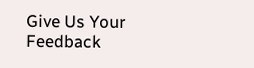Give Us Your Feedback